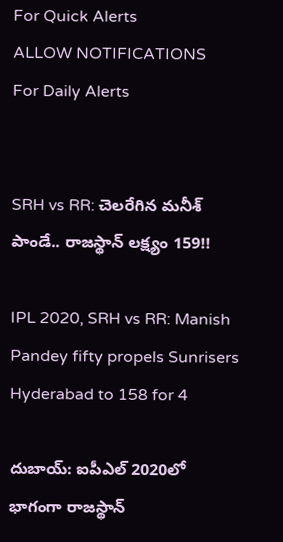For Quick Alerts
ALLOW NOTIFICATIONS
For Daily Alerts


SRH vs RR: చెలరేగిన మనీశ్‌ పాండే.. రాజస్థాన్‌ లక్ష్యం 159!!

IPL 2020, SRH vs RR: Manish Pandey fifty propels Sunrisers Hyderabad to 158 for 4

దుబాయ్: ఐపీఎల్ 2020లో భాగంగా రాజస్థాన్‌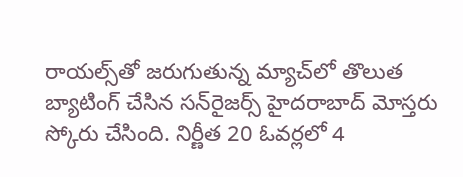రాయల్స్‌తో జరుగుతున్న మ్యాచ్‌లో తొలుత బ్యాటింగ్‌ చేసిన సన్‌రైజర్స్‌ హైదరాబాద్‌ మోస్తరు స్కోరు చేసింది. నిర్ణీత 20 ఓవర్లలో 4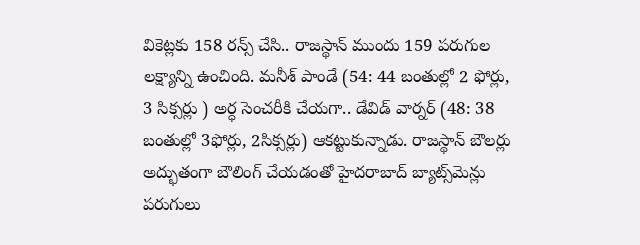వికెట్లకు 158 రన్స్ చేసి.. రాజస్థాన్‌ ముందు 159 పరుగుల లక్ష్యాన్ని ఉంచింది. మనీశ్‌ పాండే (54: 44 బంతుల్లో 2 ఫోర్లు, 3 సిక్సర్లు ) అర్ధ సెంచరీకి చేయగా.. డేవిడ్‌ వార్నర్ ‌(48: 38 బంతుల్లో 3ఫోర్లు, 2సిక్సర్లు) ఆకట్టుకున్నాడు. రాజస్థాన్‌ బౌలర్లు అద్భుతంగా బౌలింగ్ చేయడంతో హైదరాబాద్‌ బ్యాట్స్‌మెన్లు పరుగులు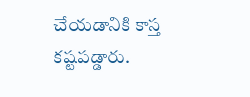చేయడానికి కాస్త కష్టపడ్డారు.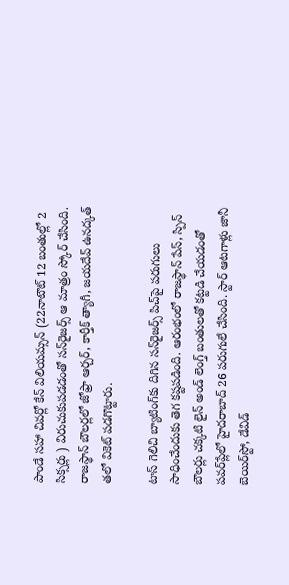పాండే సహా చివర్లో కేన్‌ విలియమ్సన్ ‌(22నాటౌట్‌ 12 బంతుల్లో 2 సిక్సర్లు ) విరుచుకుపడడంతో సన్‌రైజర్స్‌ ఆ మాత్రం స్కోర్ చేసింది. రాజస్థాన్‌ బౌలర్లలో జోఫ్రా ఆర్చర్‌, కార్తీక్‌ త్యాగీ, జయదేవ్ ఉనద్కత్‌ తలో వికెట్‌ పడగొట్టారు.

టాస్‌ గెలిచి బ్యాటింగ్‌కు దిగిన సన్‌రైజర్స్‌ పిచ్‌పై పరుగులు సాధించేందుకు తెగ కష్టపడింది. ఆరంభంలో రాజస్థాన్‌ పేస్, స్పిన్ బౌలర్లు చక్కటి లైన్‌ అండ్‌ లెంగ్త్‌ బంతులతో కట్టడి చేయడంతో పవర్‌ప్లేలో హైదరాబాద్‌ 26 పరుగులే చేసింది. స్టార్ ఆటగాళ్లు జానీ బెయిర్‌స్టో, డేవిడ్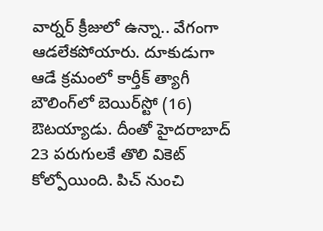వార్నర్ క్రీజులో ఉన్నా.. వేగంగా ఆడలేకపోయారు. దూకుడుగా ఆడే క్రమంలో కార్తీక్‌ త్యాగీ బౌలింగ్‌లో బెయిర్‌స్టో (16) ఔటయ్యాడు. దీంతో హైదరాబాద్‌ 23 పరుగులకే తొలి వికెట్‌ కోల్పోయింది. పిచ్‌ నుంచి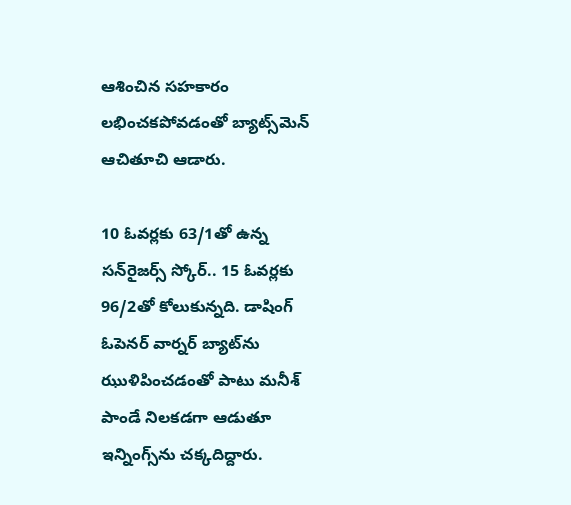ఆశించిన సహకారం లభించకపోవడంతో బ్యాట్స్‌మెన్‌ ఆచితూచి ఆడారు.

10 ఓవర్లకు 63/1తో ఉన్న సన్‌రైజర్స్ స్కోర్.. 15 ఓవర్లకు 96/2తో కోలుకున్నది. డాషింగ్‌ ఓపెనర్‌ వార్నర్‌ బ్యాట్‌ను ఝుళిపించడంతో పాటు మనీశ్‌ పాండే నిలకడగా ఆడుతూ ఇన్నింగ్స్‌ను చక్కదిద్దారు.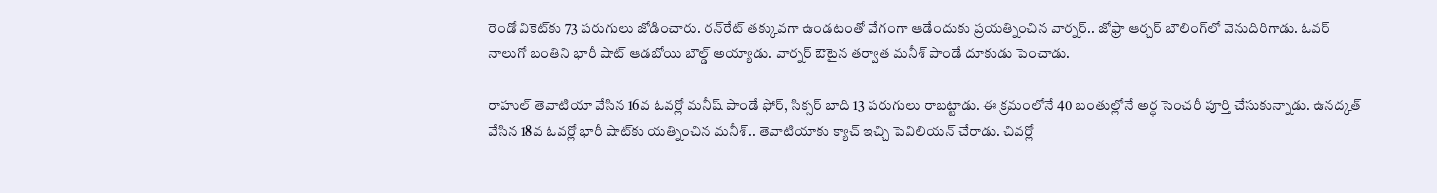రెండో వికెట్‌కు 73 పరుగులు జోడించారు. రన్‌రేట్‌ తక్కువగా ఉండటంతో వేగంగా ఆడేందుకు ప్రయత్నించిన వార్నర్‌.. జోఫ్రా ఆర్చర్‌ బౌలింగ్‌లో వెనుదిరిగాడు. ఓవర్‌ నాలుగో బంతిని భారీ షాట్ ఆడబోయి బౌల్డ్‌ అయ్యాడు. వార్నర్‌ ఔటైన తర్వాత మనీశ్‌ పాండే దూకుడు పెంచాడు.

రాహుల్‌ తెవాటియా వేసిన 16వ ఓవర్లో మనీష్ పాండే ఫోర్‌, సిక్సర్‌ బాది 13 పరుగులు రాబట్టాడు. ఈ క్రమంలోనే 40 బంతుల్లోనే అర్ధ సెంచరీ పూర్తి చేసుకున్నాడు. ఉనద్కత్‌ వేసిన 18వ ఓవర్లో భారీ షాట్‌కు యత్నించిన మనీశ్‌.. తెవాటియాకు క్యాచ్‌ ఇచ్చి పెవిలియన్‌ చేరాడు. చివర్లో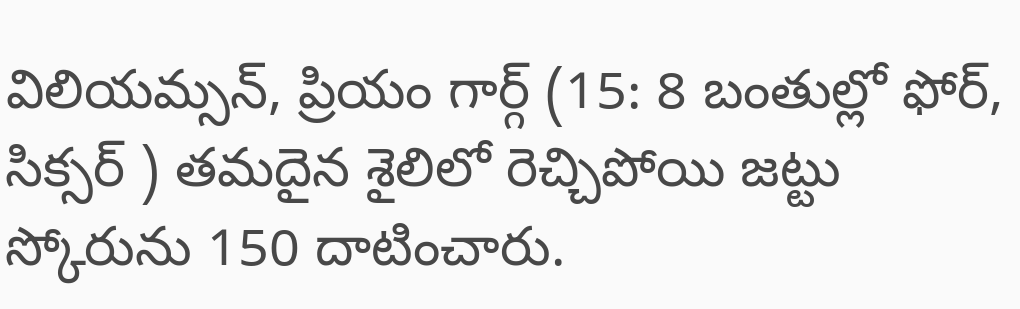విలియమ్సన్‌, ప్రియం గార్గ్ ‌(15: 8 బంతుల్లో ఫోర్‌, సిక్సర్‌ ) తమదైన శైలిలో రెచ్చిపోయి జట్టు స్కోరును 150 దాటించారు.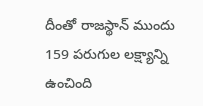దీంతో రాజస్థాన్‌ ముందు 159 పరుగుల లక్ష్యాన్ని ఉంచింది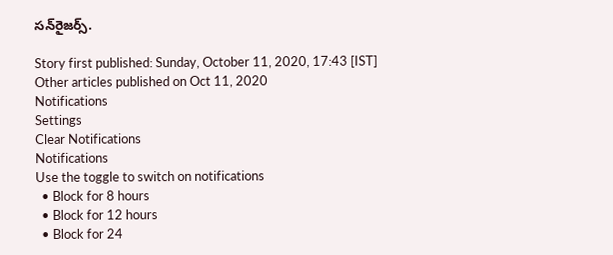సన్‌రైజర్స్.

Story first published: Sunday, October 11, 2020, 17:43 [IST]
Other articles published on Oct 11, 2020
Notifications
Settings
Clear Notifications
Notifications
Use the toggle to switch on notifications
  • Block for 8 hours
  • Block for 12 hours
  • Block for 24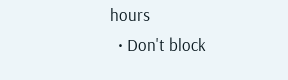hours
  • Don't block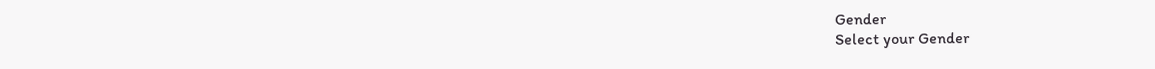Gender
Select your Gender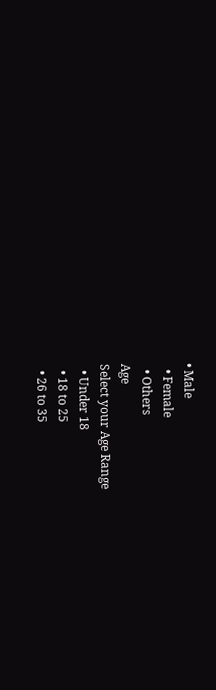• Male
  • Female
  • Others
Age
Select your Age Range
  • Under 18
  • 18 to 25
  • 26 to 35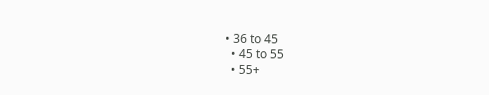• 36 to 45
  • 45 to 55
  • 55+